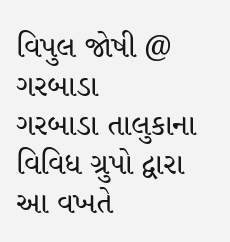વિપુલ જોષી @ ગરબાડા
ગરબાડા તાલુકાના વિવિધ ગ્રુપો દ્વારા આ વખતે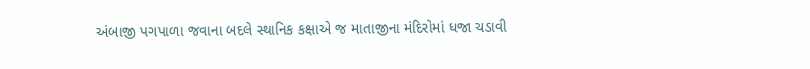અંબાજી પગપાળા જવાના બદલે સ્થાનિક કક્ષાએ જ માતાજીના મંદિરોમાં ધજા ચડાવી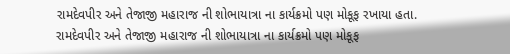રામદેવપીર અને તેજાજી મહારાજ ની શોભાયાત્રા ના કાર્યક્રમો પણ મોકૂફ રખાયા હતા.
રામદેવપીર અને તેજાજી મહારાજ ની શોભાયાત્રા ના કાર્યક્રમો પણ મોકૂફ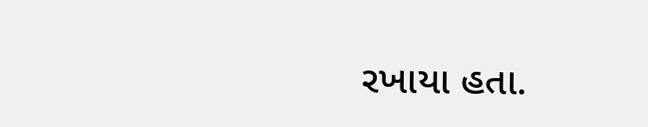રખાયા હતા.